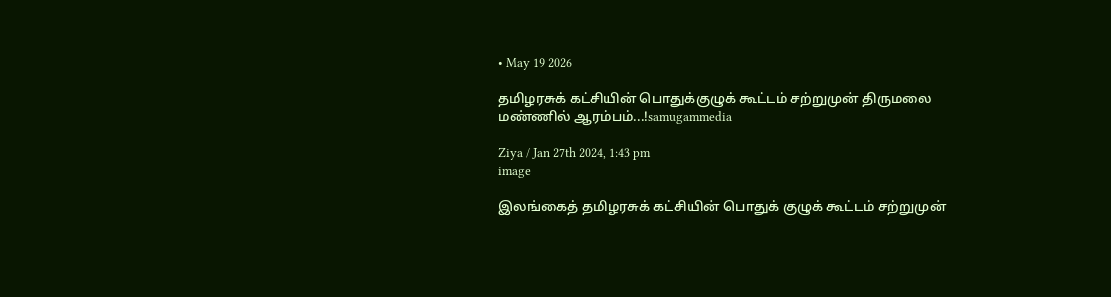• May 19 2026

தமிழரசுக் கட்சியின் பொதுக்குழுக் கூட்டம் சற்றுமுன் திருமலை மண்ணில் ஆரம்பம்...!samugammedia

Ziya / Jan 27th 2024, 1:43 pm
image

இலங்கைத் தமிழரசுக் கட்சியின் பொதுக் குழுக் கூட்டம் சற்றுமுன்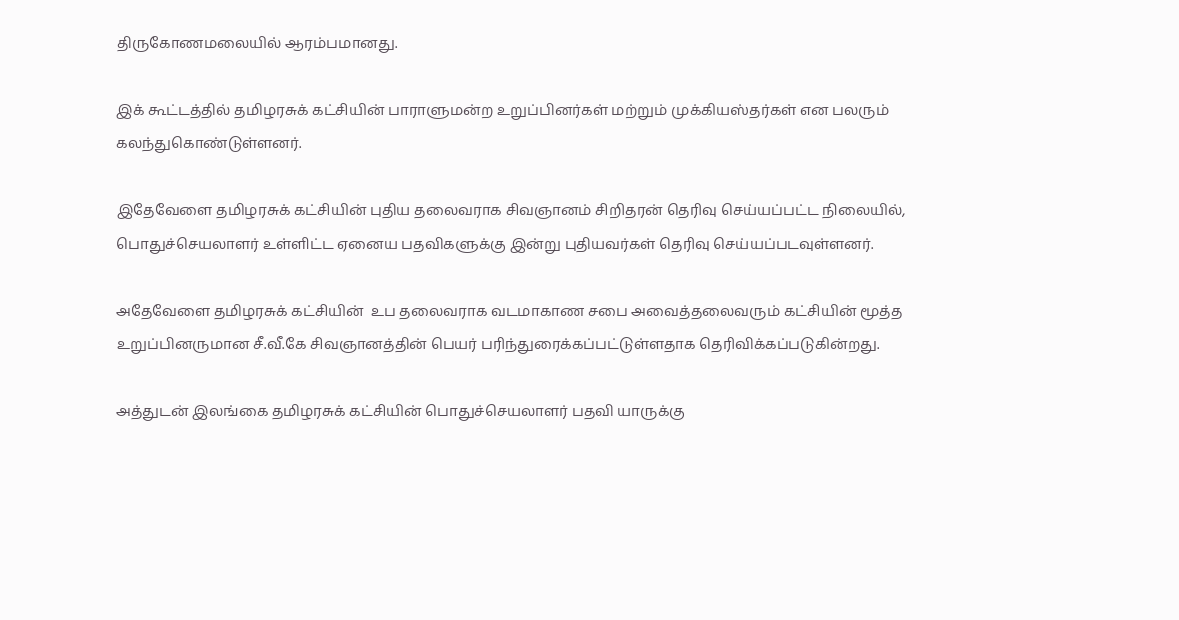திருகோணமலையில் ஆரம்பமானது.

இக் கூட்டத்தில் தமிழரசுக் கட்சியின் பாராளுமன்ற உறுப்பினர்கள் மற்றும் முக்கியஸ்தர்கள் என பலரும் கலந்துகொண்டுள்ளனர்.

இதேவேளை தமிழரசுக் கட்சியின் புதிய தலைவராக சிவஞானம் சிறிதரன் தெரிவு செய்யப்பட்ட நிலையில், பொதுச்செயலாளர் உள்ளிட்ட ஏனைய பதவிகளுக்கு இன்று புதியவர்கள் தெரிவு செய்யப்படவுள்ளனர்.

அதேவேளை தமிழரசுக் கட்சியின்  உப தலைவராக வடமாகாண சபை அவைத்தலைவரும் கட்சியின் மூத்த உறுப்பினருமான சீ.வீ.கே சிவஞானத்தின் பெயர் பரிந்துரைக்கப்பட்டுள்ளதாக தெரிவிக்கப்படுகின்றது.

அத்துடன் இலங்கை தமிழரசுக் கட்சியின் பொதுச்செயலாளர் பதவி யாருக்கு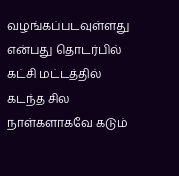வழங்கப்படவுள்ளது என்பது தொடர்பில் கட்சி மட்டத்தில் கடந்த சில நாள்களாகவே கடும்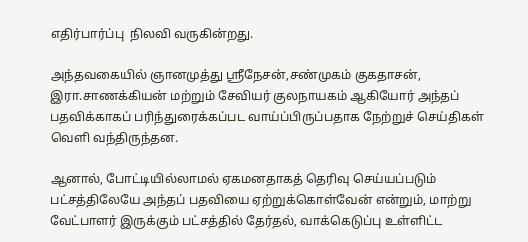எதிர்பார்ப்பு  நிலவி வருகின்றது.

அந்தவகையில் ஞானமுத்து ஸ்ரீநேசன்,சண்முகம் குகதாசன்,  இரா.சாணக்கியன் மற்றும் சேவியர் குலநாயகம் ஆகியோர் அந்தப் பதவிக்காகப் பரிந்துரைக்கப்பட வாய்ப்பிருப்பதாக நேற்றுச் செய்திகள் வெளி வந்திருந்தன.

ஆனால், போட்டியில்லாமல் ஏகமனதாகத் தெரிவு செய்யப்படும் பட்சத்திலேயே அந்தப் பதவியை ஏற்றுக்கொள்வேன் என்றும், மாற்று வேட்பாளர் இருக்கும் பட்சத்தில் தேர்தல், வாக்கெடுப்பு உள்ளிட்ட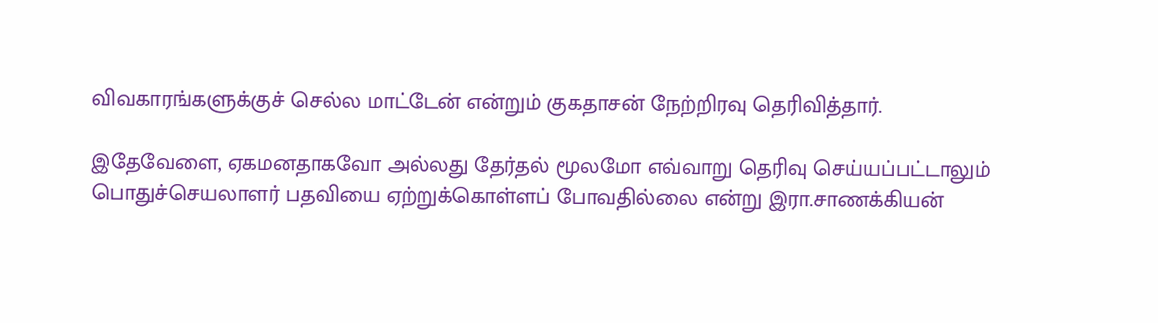விவகாரங்களுக்குச் செல்ல மாட்டேன் என்றும் குகதாசன் நேற்றிரவு தெரிவித்தார்.

இதேவேளை, ஏகமனதாகவோ அல்லது தேர்தல் மூலமோ எவ்வாறு தெரிவு செய்யப்பட்டாலும் பொதுச்செயலாளர் பதவியை ஏற்றுக்கொள்ளப் போவதில்லை என்று இரா.சாணக்கியன்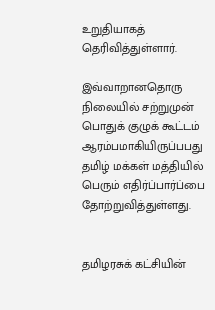உறுதியாகத் தெரிவித்துள்ளார்.

இவ்வாறானதொரு நிலையில் சற்றுமுன் பொதுக் குழுக் கூட்டம் ஆரம்பமாகியிருப்பபது தமிழ் மக்கள் மத்தியில் பெரும் எதிர்ப்பார்ப்பை தோற்றுவித்துள்ளது.


தமிழரசுக் கட்சியின்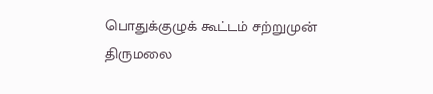பொதுக்குழுக் கூட்டம் சற்றுமுன் திருமலை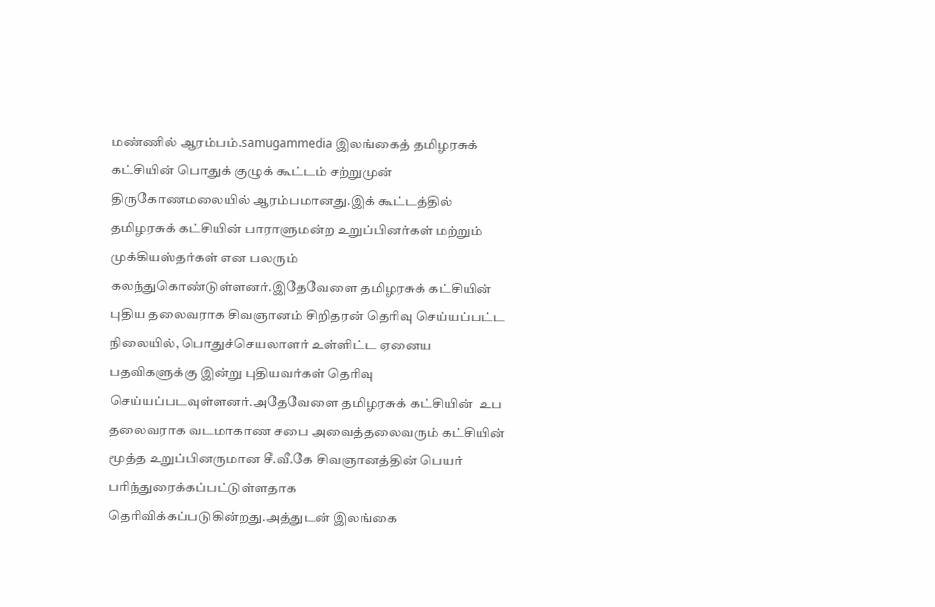மண்ணில் ஆரம்பம்.samugammedia இலங்கைத் தமிழரசுக் கட்சியின் பொதுக் குழுக் கூட்டம் சற்றுமுன் திருகோணமலையில் ஆரம்பமானது.இக் கூட்டத்தில் தமிழரசுக் கட்சியின் பாராளுமன்ற உறுப்பினர்கள் மற்றும் முக்கியஸ்தர்கள் என பலரும் கலந்துகொண்டுள்ளனர்.இதேவேளை தமிழரசுக் கட்சியின் புதிய தலைவராக சிவஞானம் சிறிதரன் தெரிவு செய்யப்பட்ட நிலையில், பொதுச்செயலாளர் உள்ளிட்ட ஏனைய பதவிகளுக்கு இன்று புதியவர்கள் தெரிவு செய்யப்படவுள்ளனர்.அதேவேளை தமிழரசுக் கட்சியின்  உப தலைவராக வடமாகாண சபை அவைத்தலைவரும் கட்சியின் மூத்த உறுப்பினருமான சீ.வீ.கே சிவஞானத்தின் பெயர் பரிந்துரைக்கப்பட்டுள்ளதாக தெரிவிக்கப்படுகின்றது.அத்துடன் இலங்கை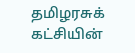தமிழரசுக் கட்சியின்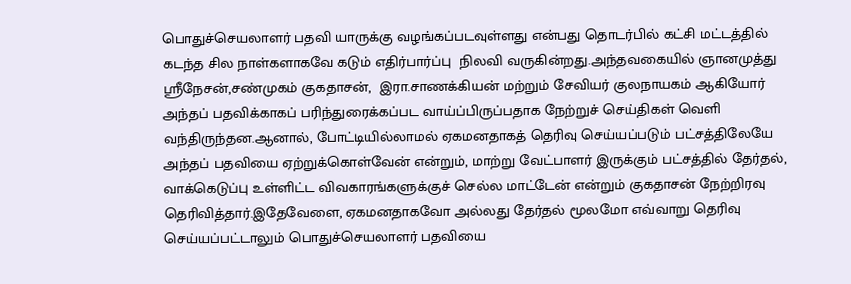பொதுச்செயலாளர் பதவி யாருக்கு வழங்கப்படவுள்ளது என்பது தொடர்பில் கட்சி மட்டத்தில் கடந்த சில நாள்களாகவே கடும் எதிர்பார்ப்பு  நிலவி வருகின்றது.அந்தவகையில் ஞானமுத்து ஸ்ரீநேசன்,சண்முகம் குகதாசன்,  இரா.சாணக்கியன் மற்றும் சேவியர் குலநாயகம் ஆகியோர் அந்தப் பதவிக்காகப் பரிந்துரைக்கப்பட வாய்ப்பிருப்பதாக நேற்றுச் செய்திகள் வெளி வந்திருந்தன.ஆனால், போட்டியில்லாமல் ஏகமனதாகத் தெரிவு செய்யப்படும் பட்சத்திலேயே அந்தப் பதவியை ஏற்றுக்கொள்வேன் என்றும், மாற்று வேட்பாளர் இருக்கும் பட்சத்தில் தேர்தல், வாக்கெடுப்பு உள்ளிட்ட விவகாரங்களுக்குச் செல்ல மாட்டேன் என்றும் குகதாசன் நேற்றிரவு தெரிவித்தார்.இதேவேளை, ஏகமனதாகவோ அல்லது தேர்தல் மூலமோ எவ்வாறு தெரிவு செய்யப்பட்டாலும் பொதுச்செயலாளர் பதவியை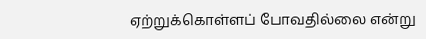ஏற்றுக்கொள்ளப் போவதில்லை என்று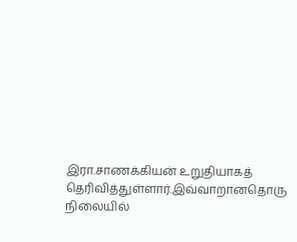இரா.சாணக்கியன் உறுதியாகத் தெரிவித்துள்ளார்.இவ்வாறானதொரு நிலையில்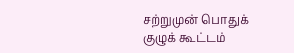சற்றுமுன் பொதுக் குழுக் கூட்டம்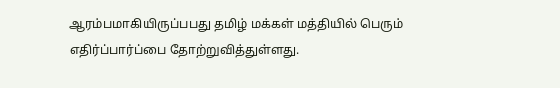ஆரம்பமாகியிருப்பபது தமிழ் மக்கள் மத்தியில் பெரும் எதிர்ப்பார்ப்பை தோற்றுவித்துள்ளது.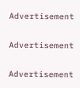Advertisement

Advertisement

Advertisement